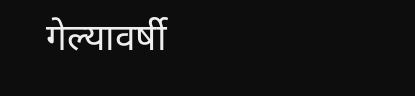गेल्यावर्षी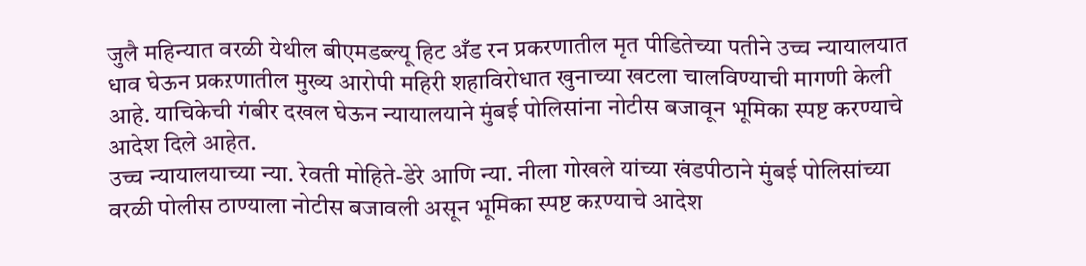जुलै महिन्यात वरळी येथील बीएमडब्ल्यू हिट अँड रन प्रकरणातील मृत पीडितेच्या पतीने उच्च न्यायालयात धाव घेऊन प्रकऱणातील मुख्य आरोपी महिरी शहाविरोधात खुनाच्या खटला चालविण्याची मागणी केली आहे. याचिकेची गंबीर दखल घेऊन न्यायालयाने मुंबई पोलिसांना नोटीस बजावून भूमिका स्पष्ट करण्याचे आदेश दिले आहेत.
उच्च न्यायालयाच्या न्या. रेवती मोहिते-डेरे आणि न्या. नीला गोखले यांच्या खंडपीठाने मुंबई पोलिसांच्या वरळी पोलीस ठाण्याला नोटीस बजावली असून भूमिका स्पष्ट कऱण्याचे आदेश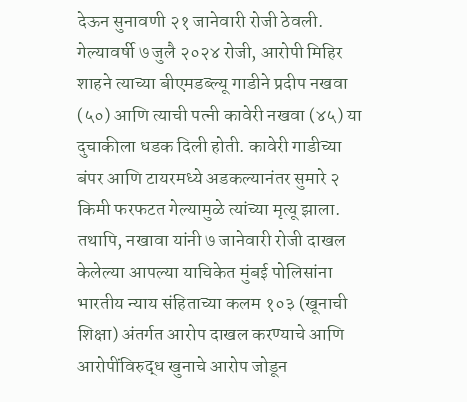देऊन सुनावणी २१ जानेवारी रोजी ठेवली.
गेल्यावर्षी ७ जुलै २०२४ रोजी, आरोपी मिहिर शाहने त्याच्या बीएमडब्ल्यू गाडीने प्रदीप नखवा (५०) आणि त्याची पत्नी कावेरी नखवा (४५) या दुचाकीला धडक दिली होती. कावेरी गाडीच्या बंपर आणि टायरमध्ये अडकल्यानंतर सुमारे २ किमी फरफटत गेल्यामुळे त्यांच्या मृत्यू झाला.
तथापि, नखावा यांनी ७ जानेवारी रोजी दाखल केलेल्या आपल्या याचिकेत मुंबई पोलिसांना भारतीय न्याय संहिताच्या कलम १०३ (खूनाची शिक्षा) अंतर्गत आरोप दाखल करण्याचे आणि आरोपींविरुद्ध खुनाचे आरोप जोडून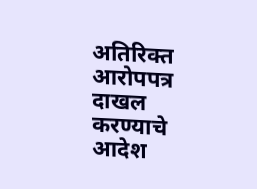अतिरिक्त आरोपपत्र दाखल करण्याचे आदेश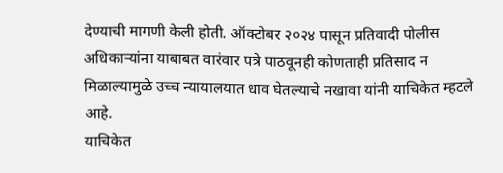देण्याची मागणी केली होती. ऑक्टोबर २०२४ पासून प्रतिवादी पोलीस अधिकाऱ्यांना याबाबत वारंवार पत्रे पाठवूनही कोणताही प्रतिसाद न मिळाल्यामुळे उच्च न्यायालयात धाव घेतल्याचे नखावा यांनी याचिकेत म्हटले आहे.
याचिकेत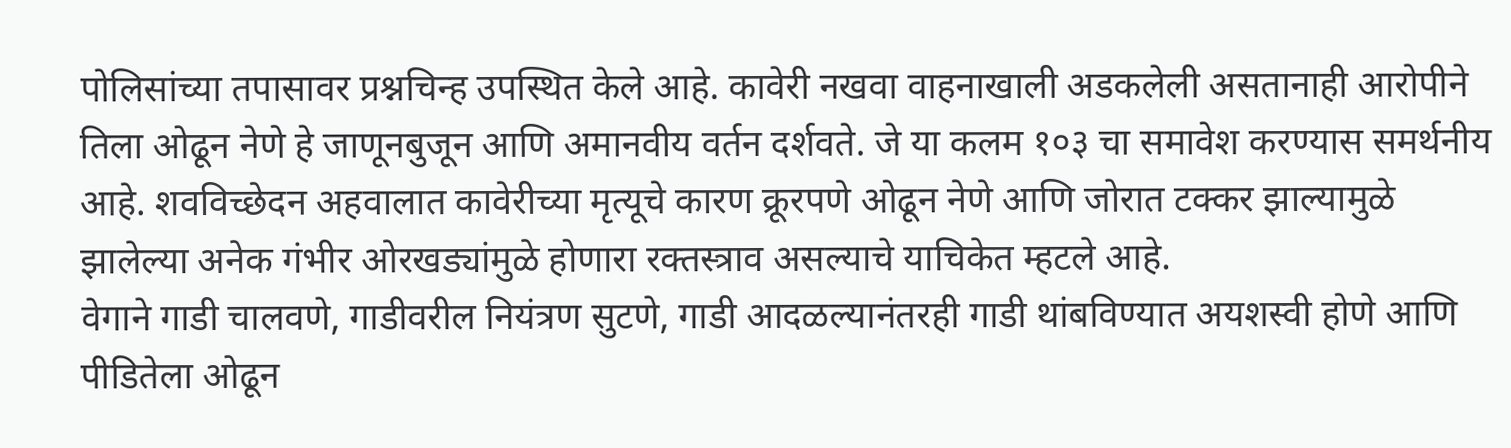पोलिसांच्या तपासावर प्रश्नचिन्ह उपस्थित केले आहे. कावेरी नखवा वाहनाखाली अडकलेली असतानाही आरोपीने तिला ओढून नेणे हे जाणूनबुजून आणि अमानवीय वर्तन दर्शवते. जे या कलम १०३ चा समावेश करण्यास समर्थनीय आहे. शवविच्छेदन अहवालात कावेरीच्या मृत्यूचे कारण क्रूरपणे ओढून नेणे आणि जोरात टक्कर झाल्यामुळे झालेल्या अनेक गंभीर ओरखड्यांमुळे होणारा रक्तस्त्राव असल्याचे याचिकेत म्हटले आहे.
वेगाने गाडी चालवणे, गाडीवरील नियंत्रण सुटणे, गाडी आदळल्यानंतरही गाडी थांबविण्यात अयशस्वी होणे आणि पीडितेला ओढून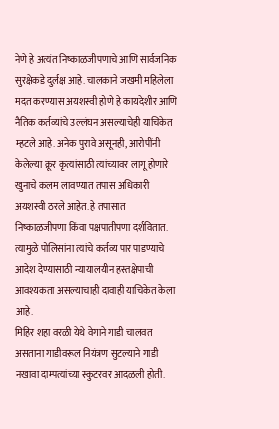नेणे हे अत्यंत निष्काळजीपणाचे आणि सार्वजनिक सुरक्षेकडे दुर्लक्ष आहे. चालकाने जखमी महिलेला मदत करण्यास अयशस्वी होणे हे कायदेशीर आणि नैतिक कर्तव्यांचे उल्लंघन असल्याचेही याचिकेत म्हटले आहे. अनेक पुरावे असूनही, आरोपींनी केलेल्या क्रूर कृत्यांसाठी त्यांच्यावर लागू होणारे खुनाचे कलम लावण्यात तपास अधिकारी अयशस्वी ठरले आहेत. हे तपासात निष्काळजीपणा किंवा पक्षपातीपणा दर्शवितात. त्यामुळे पोलिसांना त्यांचे कर्तव्य पार पाडण्याचे आदेश देण्यासाठी न्यायालयीन हस्तक्षेपाची आवश्यकता असल्याचाही दावाही याचिकेत केला आहे.
मिहिर शहा वरळी येथे वेगाने गाडी चालवत असताना गाडीवरूल नियंत्रण सुटल्याने गाडी नखावा दाम्पत्यांच्या स्कुटरवर आदळली होती.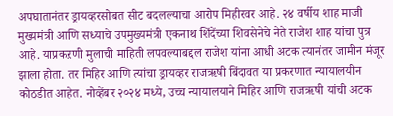अपघातानंतर ड्रायव्हरसोबत सीट बदलल्याचा आरोप मिहीरवर आहे. २४ वर्षीय शाह माजी मुख्यमंत्री आणि सध्याचे उपमुख्यमंत्री एकनाथ शिंदेंच्या शिवसेनेचे नेते राजेश शाह यांचा पुत्र आहे. याप्रकऱणी मुलाची माहिती लपवल्याबद्दल राजेश यांना आधी अटक त्यानंतर जामीन मंजूर झाला होता. तर मिहिर आणि त्यांचा ड्रायव्हर राजऋषी बिंदावत या प्रकरणात न्यायालयीन कोठडीत आहेत. नोव्हेंबर २०२४ मध्ये, उच्च न्यायालयाने मिहिर आणि राजऋषी यांची अटक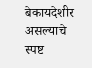बेकायदेशीर असल्याचे स्पष्ट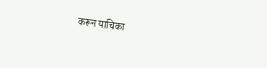करून याचिका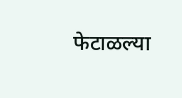फेटाळल्या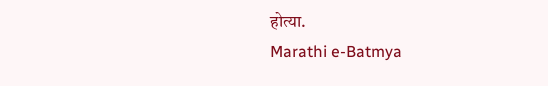होत्या.
Marathi e-Batmya